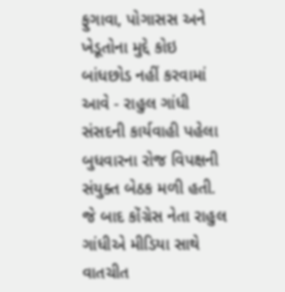ફુગાવા, પોગાસસ અને ખેડૂતોના મુદ્દે કોઇ બાંધછોડ નહીં કરવામાં આવે - રાહુલ ગાંધી
સંસદની કાર્યવાહી પહેલા બુધવારના રોજ વિપક્ષની સંયુક્ત બેઠક મળી હતી. જે બાદ કોંગ્રેસ નેતા રાહુલ ગાંધીએ મીડિયા સાથે વાતચીત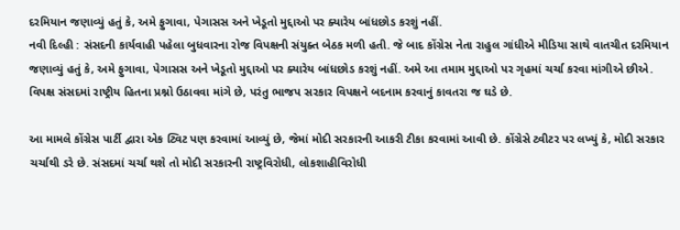દરમિયાન જણાવ્યું હતું કે, અમે ફુગાવા, પેગાસસ અને ખેડૂતો મુદ્દાઓ પર ક્યારેય બાંધછોડ કરશું નહીં.
નવી દિલ્હી : સંસદની કાર્યવાહી પહેલા બુધવારના રોજ વિપક્ષની સંયુક્ત બેઠક મળી હતી. જે બાદ કોંગ્રેસ નેતા રાહુલ ગાંધીએ મીડિયા સાથે વાતચીત દરમિયાન જણાવ્યું હતું કે, અમે ફુગાવા, પેગાસસ અને ખેડૂતો મુદ્દાઓ પર ક્યારેય બાંધછોડ કરશું નહીં. અમે આ તમામ મુદ્દાઓ પર ગૃહમાં ચર્ચા કરવા માંગીએ છીએ. વિપક્ષ સંસદમાં રાષ્ટ્રીય હિતના પ્રશ્નો ઉઠાવવા માંગે છે, પરંતુ ભાજપ સરકાર વિપક્ષને બદનામ કરવાનું કાવતરા જ ઘડે છે.

આ મામલે કોંગ્રેસ પાર્ટી દ્વારા એક ટ્વિટ પણ કરવામાં આવ્યું છે, જેમાં મોદી સરકારની આકરી ટીકા કરવામાં આવી છે. કોંગ્રેસે ટ્વીટર પર લખ્યું કે, મોદી સરકાર ચર્ચાથી ડરે છે. સંસદમાં ચર્ચા થશે તો મોદી સરકારની રાષ્ટ્રવિરોધી, લોકશાહીવિરોધી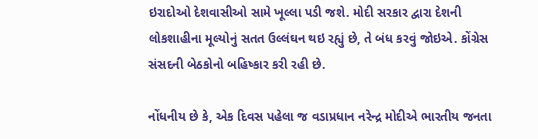ઇરાદોઓ દેશવાસીઓ સામે ખૂલ્લા પડી જશે. મોદી સરકાર દ્વારા દેશની લોકશાહીના મૂલ્યોનું સતત ઉલ્લંઘન થઇ રહ્યું છે, તે બંધ કરવું જોઇએ. કોંગ્રેસ સંસદની બેઠકોનો બહિષ્કાર કરી રહી છે.

નોંધનીય છે કે, એક દિવસ પહેલા જ વડાપ્રધાન નરેન્દ્ર મોદીએ ભારતીય જનતા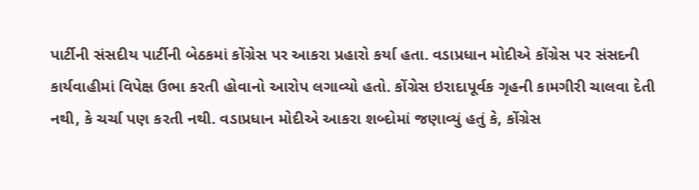પાર્ટીની સંસદીય પાર્ટીની બેઠકમાં કોંગ્રેસ પર આકરા પ્રહારો કર્યા હતા. વડાપ્રધાન મોદીએ કોંગ્રેસ પર સંસદની કાર્યવાહીમાં વિપેક્ષ ઉભા કરતી હોવાનો આરોપ લગાવ્યો હતો. કોંગ્રેસ ઇરાદાપૂર્વક ગૃહની કામગીરી ચાલવા દેતી નથી, કે ચર્ચા પણ કરતી નથી. વડાપ્રધાન મોદીએ આકરા શબ્દોમાં જણાવ્યું હતું કે, કોંગ્રેસ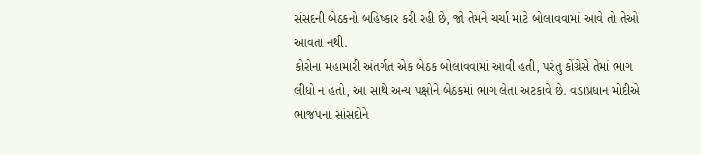સંસદની બેઠકનો બહિષ્કાર કરી રહી છે, જો તેમને ચર્ચા માટે બોલાવવામાં આવે તો તેઓ આવતા નથી.
કોરોના મહામારી અંતર્ગત એક બેઠક બોલાવવામાં આવી હતી, પરંતુ કોંગ્રેસે તેમાં ભાગ લીધો ન હતો, આ સાથે અન્ય પક્ષોને બેઠકમાં ભાગ લેતા અટકાવે છે. વડાપ્રધાન મોદીએ ભાજપના સાંસદોને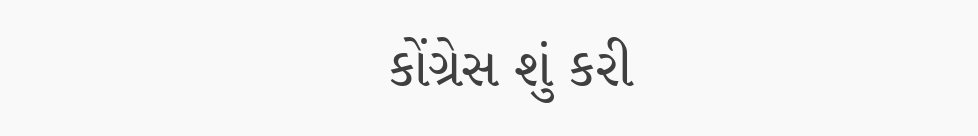કોંગ્રેસ શું કરી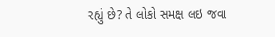રહ્યું છે? તે લોકો સમક્ષ લઇ જવા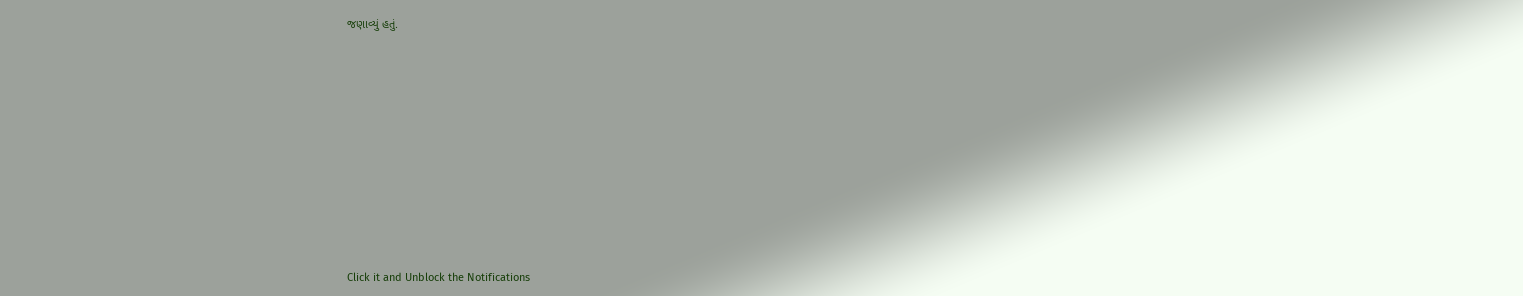જણાવ્યું હતું.












Click it and Unblock the Notifications